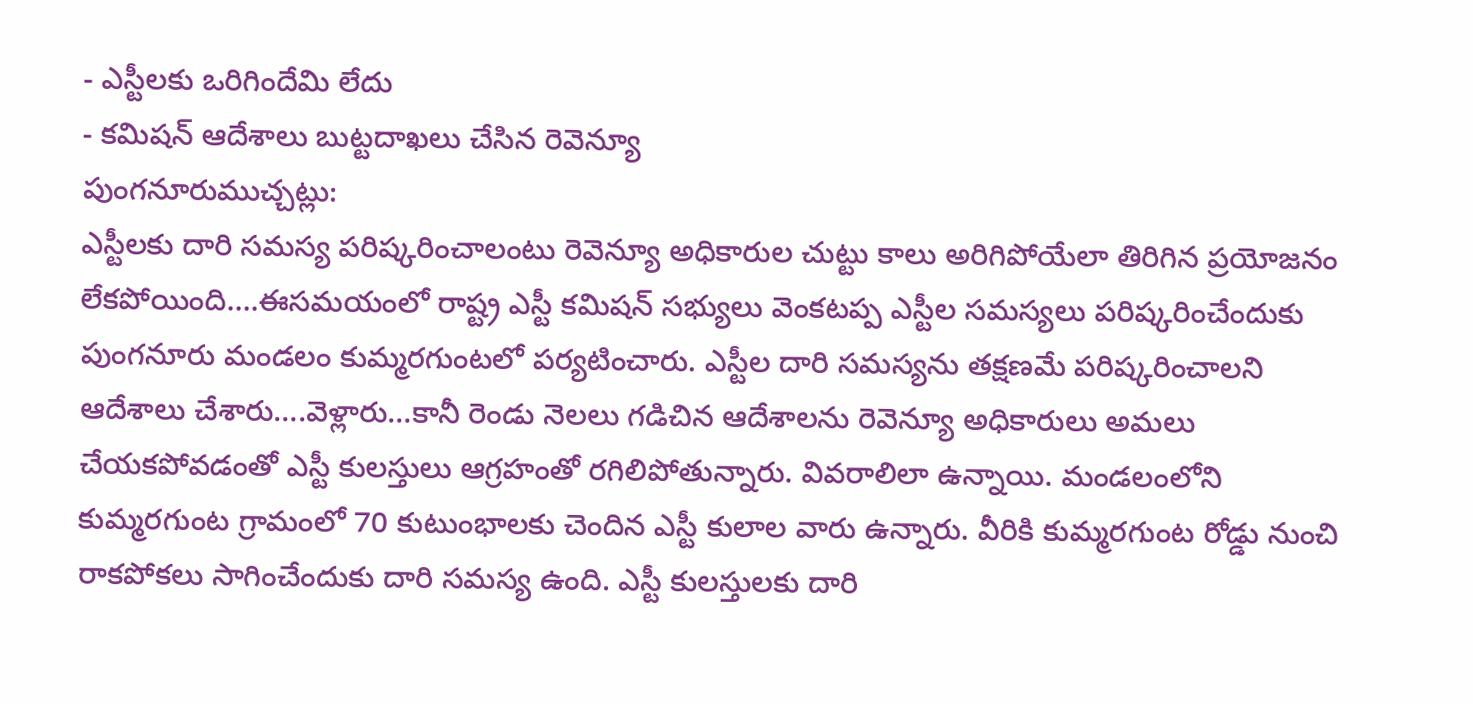- ఎస్టీలకు ఒరిగిందేమి లేదు
- కమిషన్ ఆదేశాలు బుట్టదాఖలు చేసిన రెవెన్యూ
పుంగనూరుముచ్చట్లు:
ఎస్టీలకు దారి సమస్య పరిష్కరించాలంటు రెవెన్యూ అధికారుల చుట్టు కాలు అరిగిపోయేలా తిరిగిన ప్రయోజనం లేకపోయింది….ఈసమయంలో రాష్ట్ర ఎస్టీ కమిషన్ సభ్యులు వెంకటప్ప ఎస్టీల సమస్యలు పరిష్కరించేందుకు పుంగనూరు మండలం కుమ్మరగుంటలో పర్యటించారు. ఎస్టీల దారి సమస్యను తక్షణమే పరిష్కరించాలని ఆదేశాలు చేశారు….వెళ్లారు…కానీ రెండు నెలలు గడిచిన ఆదేశాలను రెవెన్యూ అధికారులు అమలు చేయకపోవడంతో ఎస్టీ కులస్తులు ఆగ్రహంతో రగిలిపోతున్నారు. వివరాలిలా ఉన్నాయి. మండలంలోని కుమ్మరగుంట గ్రామంలో 70 కుటుంభాలకు చెందిన ఎస్టీ కులాల వారు ఉన్నారు. వీరికి కుమ్మరగుంట రోడ్డు నుంచి రాకపోకలు సాగించేందుకు దారి సమస్య ఉంది. ఎస్టీ కులస్తులకు దారి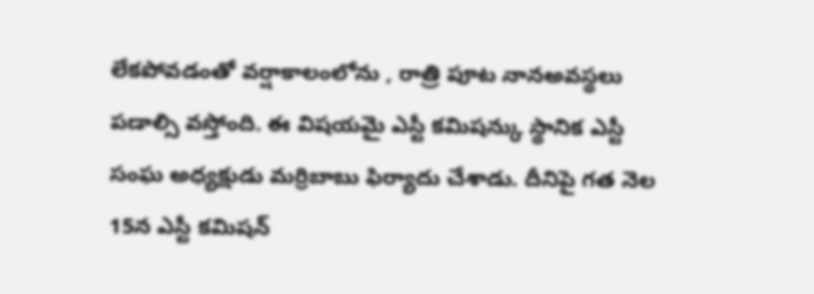లేకపోవడంతో వర్షాకాలంలోను , రాత్రి పూట నానఅవస్థలు పడాల్సి వస్తోంది. ఈ విషయమై ఎస్టీ కమిషన్కు స్థానిక ఎస్టీ సంఘ అధ్యక్షుడు మర్రిబాబు ఫిర్యాదు చేశాడు. దీనిపై గత నెల 15న ఎస్టీ కమిషన్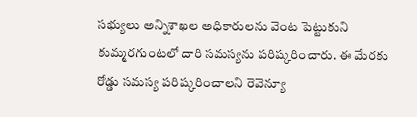సభ్యులు అన్నిశాఖల అధికారులను వెంట పెట్టుకుని కుమ్మరగుంటలో దారి సమస్యను పరిష్కరించారు. ఈ మేరకు రోడ్డు సమస్య పరిష్కరించాలని రెవెన్యూ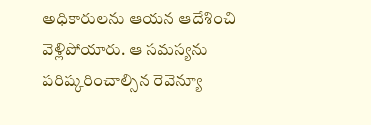అధికారులను ఆయన ఆదేశించి వెళ్లిపోయారు. ఆ సమస్యను పరిష్కరించాల్సిన రెవెన్యూ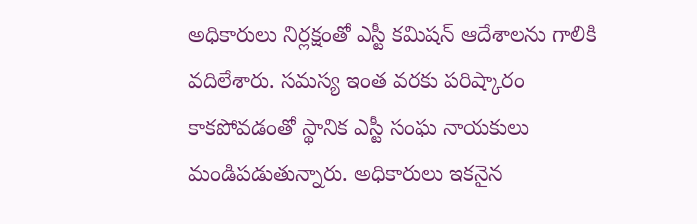అధికారులు నిర్లక్షంతో ఎస్టీ కమిషన్ ఆదేశాలను గాలికి వదిలేశారు. సమస్య ఇంత వరకు పరిష్కారం కాకపోవడంతో స్థానిక ఎస్టీ సంఘ నాయకులు మండిపడుతున్నారు. అధికారులు ఇకనైన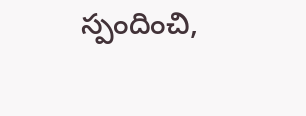స్పందించి,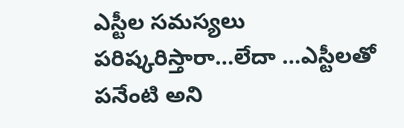ఎస్టీల సమస్యలు పరిష్కరిస్తారా…లేదా …ఎస్టీలతో పనేంటి అని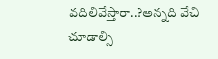వదిలివేస్తారా..?అన్నది వేచి చూడాల్సి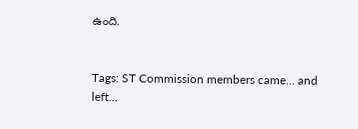ఉంది.


Tags: ST Commission members came… and left…